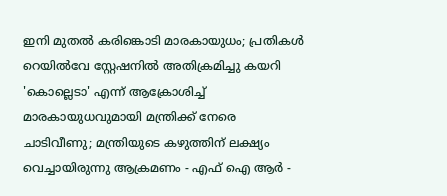ഇനി മുതൽ കരിങ്കൊടി മാരകായുധം; പ്രതികള്‍ റെയില്‍വേ സ്റ്റേഷനില്‍ അതിക്രമിച്ചു കയറി 'കൊല്ലെടാ' എന്ന് ആക്രോശിച്ച് മാരകായുധവുമായി മന്ത്രിക്ക് നേരെ ചാടിവീണു; മന്ത്രിയുടെ കഴുത്തിന് ലക്ഷ്യം വെച്ചായിരുന്നു ആക്രമണം - എഫ് ഐ ആർ -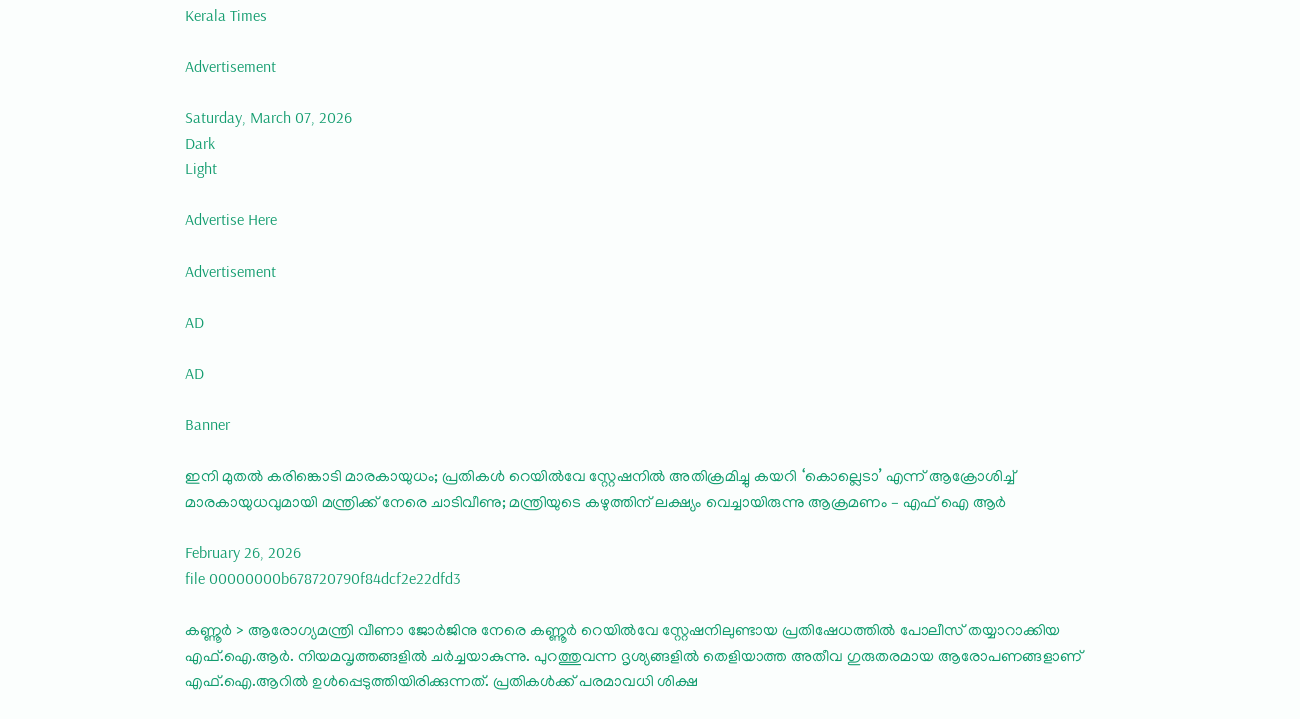Kerala Times

Advertisement

Saturday, March 07, 2026
Dark
Light

Advertise Here

Advertisement

AD

AD

Banner

ഇനി മുതൽ കരിങ്കൊടി മാരകായുധം; പ്രതികള്‍ റെയില്‍വേ സ്റ്റേഷനില്‍ അതിക്രമിച്ചു കയറി ‘കൊല്ലെടാ’ എന്ന് ആക്രോശിച്ച് മാരകായുധവുമായി മന്ത്രിക്ക് നേരെ ചാടിവീണു; മന്ത്രിയുടെ കഴുത്തിന് ലക്ഷ്യം വെച്ചായിരുന്നു ആക്രമണം – എഫ് ഐ ആർ

February 26, 2026
file 00000000b678720790f84dcf2e22dfd3

കണ്ണൂര്‍ > ആരോഗ്യമന്ത്രി വീണാ ജോര്‍ജിനു നേരെ കണ്ണൂര്‍ റെയില്‍വേ സ്റ്റേഷനിലുണ്ടായ പ്രതിഷേധത്തില്‍ പോലീസ് തയ്യാറാക്കിയ എഫ്.ഐ.ആര്‍. നിയമവൃത്തങ്ങളില്‍ ചര്‍ച്ചയാകുന്നു. പുറത്തുവന്ന ദൃശ്യങ്ങളില്‍ തെളിയാത്ത അതീവ ഗുരുതരമായ ആരോപണങ്ങളാണ് എഫ്.ഐ.ആറില്‍ ഉള്‍പ്പെടുത്തിയിരിക്കുന്നത്. പ്രതികള്‍ക്ക് പരമാവധി ശിക്ഷ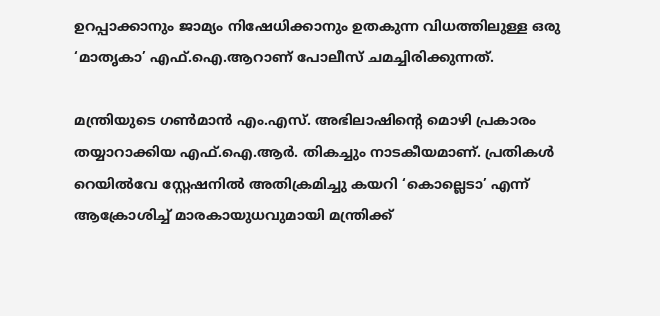ഉറപ്പാക്കാനും ജാമ്യം നിഷേധിക്കാനും ഉതകുന്ന വിധത്തിലുള്ള ഒരു ‘മാതൃകാ’ എഫ്.ഐ.ആറാണ് പോലീസ് ചമച്ചിരിക്കുന്നത്.

മന്ത്രിയുടെ ഗണ്‍മാന്‍ എം.എസ്. അഭിലാഷിന്റെ മൊഴി പ്രകാരം തയ്യാറാക്കിയ എഫ്.ഐ.ആര്‍. തികച്ചും നാടകീയമാണ്. പ്രതികള്‍ റെയില്‍വേ സ്റ്റേഷനില്‍ അതിക്രമിച്ചു കയറി ‘കൊല്ലെടാ’ എന്ന് ആക്രോശിച്ച് മാരകായുധവുമായി മന്ത്രിക്ക്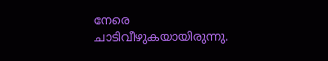നേരെ ചാടിവീഴുകയായിരുന്നു.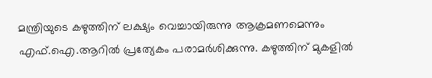മന്ത്രിയുടെ കഴുത്തിന് ലക്ഷ്യം വെച്ചായിരുന്നു ആക്രമണമെന്നും എഫ്.ഐ.ആറില്‍ പ്രത്യേകം പരാമര്‍ശിക്കുന്നു. കഴുത്തിന് മുകളില്‍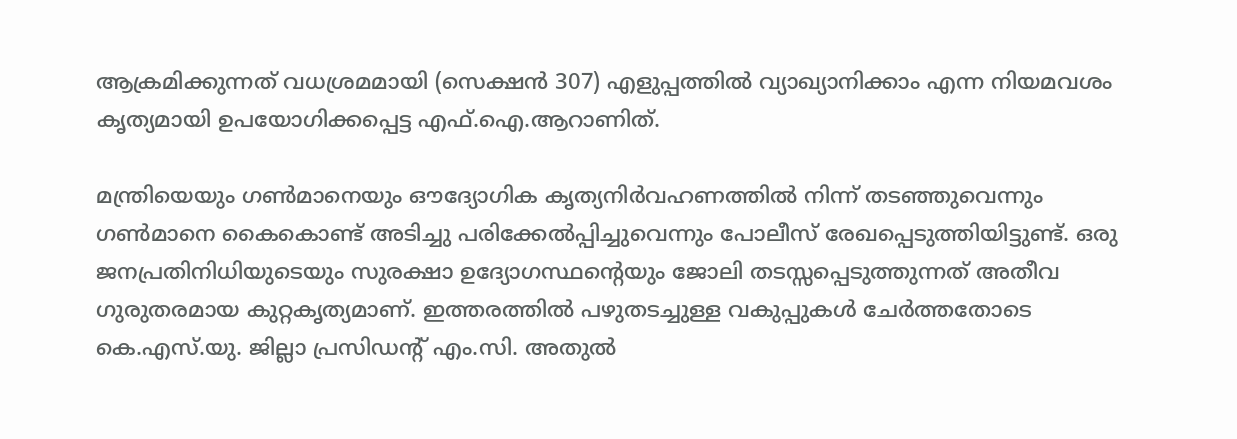ആക്രമിക്കുന്നത് വധശ്രമമായി (സെക്ഷന്‍ 307) എളുപ്പത്തില്‍ വ്യാഖ്യാനിക്കാം എന്ന നിയമവശം കൃത്യമായി ഉപയോഗിക്കപ്പെട്ട എഫ്.ഐ.ആറാണിത്.

മന്ത്രിയെയും ഗണ്‍മാനെയും ഔദ്യോഗിക കൃത്യനിര്‍വഹണത്തില്‍ നിന്ന് തടഞ്ഞുവെന്നും ഗണ്‍മാനെ കൈകൊണ്ട് അടിച്ചു പരിക്കേല്‍പ്പിച്ചുവെന്നും പോലീസ് രേഖപ്പെടുത്തിയിട്ടുണ്ട്. ഒരു ജനപ്രതിനിധിയുടെയും സുരക്ഷാ ഉദ്യോഗസ്ഥന്റെയും ജോലി തടസ്സപ്പെടുത്തുന്നത് അതീവ ഗുരുതരമായ കുറ്റകൃത്യമാണ്. ഇത്തരത്തില്‍ പഴുതടച്ചുള്ള വകുപ്പുകള്‍ ചേര്‍ത്തതോടെ കെ.എസ്.യു. ജില്ലാ പ്രസിഡന്റ് എം.സി. അതുല്‍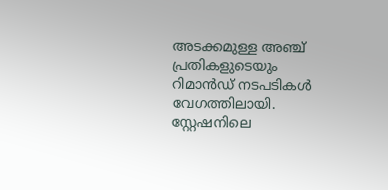അടക്കമുള്ള അഞ്ച് പ്രതികളുടെയും റിമാന്‍ഡ് നടപടികള്‍ വേഗത്തിലായി. സ്റ്റേഷനിലെ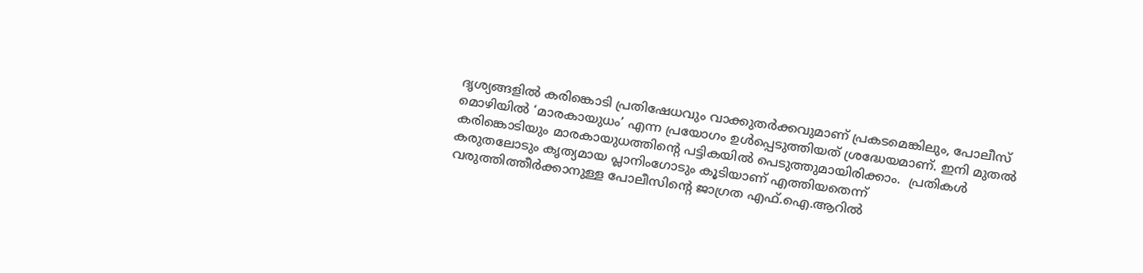ദൃശ്യങ്ങളില്‍ കരിങ്കൊടി പ്രതിഷേധവും വാക്കുതര്‍ക്കവുമാണ് പ്രകടമെങ്കിലും, പോലീസ് മൊഴിയില്‍ ‘മാരകായുധം’ എന്ന പ്രയോഗം ഉള്‍പ്പെടുത്തിയത് ശ്രദ്ധേയമാണ്. ഇനി മുതൽ കരിങ്കൊടിയും മാരകായുധത്തിൻ്റെ പട്ടികയിൽ പെടുത്തുമായിരിക്കാം.  പ്രതികള്‍ കരുതലോടും കൃത്യമായ പ്ലാനിംഗോടും കൂടിയാണ് എത്തിയതെന്ന് വരുത്തിത്തീര്‍ക്കാനുള്ള പോലീസിന്റെ ജാഗ്രത എഫ്.ഐ.ആറില്‍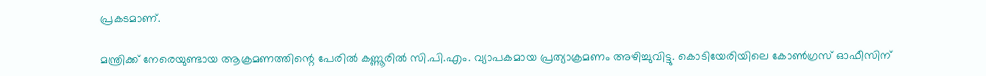പ്രകടമാണ്.

മന്ത്രിക്ക് നേരെയുണ്ടായ ആക്രമണത്തിന്റെ പേരില്‍ കണ്ണൂരില്‍ സി.പി.എം. വ്യാപകമായ പ്രത്യാക്രമണം അഴിച്ചുവിട്ടു. കൊടിയേരിയിലെ കോണ്‍ഗ്രസ് ഓഫീസിന്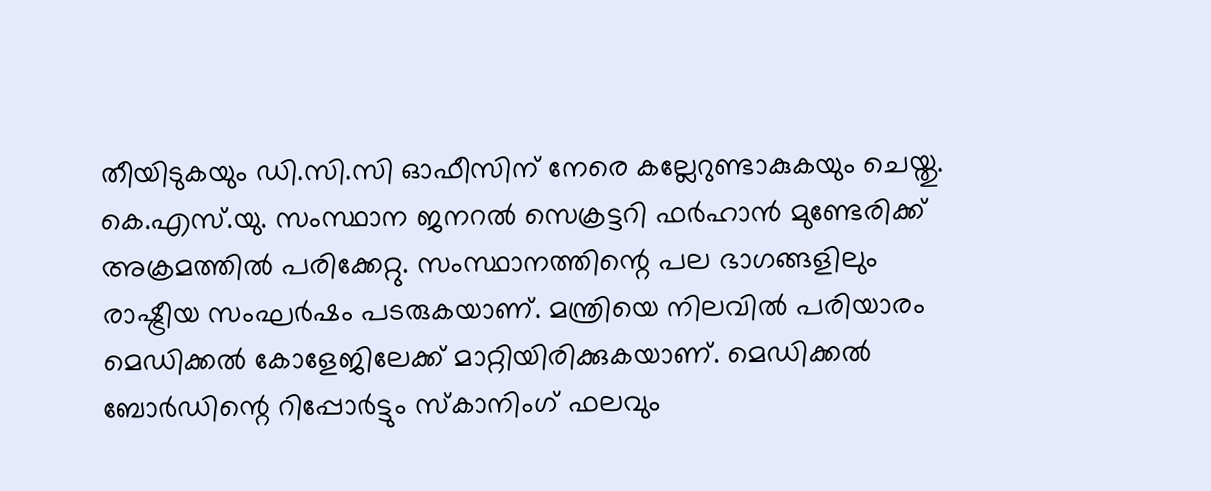തീയിടുകയും ഡി.സി.സി ഓഫീസിന് നേരെ കല്ലേറുണ്ടാകുകയും ചെയ്തു. കെ.എസ്.യു. സംസ്ഥാന ജനറല്‍ സെക്രട്ടറി ഫര്‍ഹാന്‍ മുണ്ടേരിക്ക് അക്രമത്തില്‍ പരിക്കേറ്റു. സംസ്ഥാനത്തിന്റെ പല ഭാഗങ്ങളിലും രാഷ്ട്രീയ സംഘര്‍ഷം പടരുകയാണ്. മന്ത്രിയെ നിലവില്‍ പരിയാരം മെഡിക്കല്‍ കോളേജിലേക്ക് മാറ്റിയിരിക്കുകയാണ്. മെഡിക്കല്‍ ബോര്‍ഡിന്റെ റിപ്പോര്‍ട്ടും സ്‌കാനിംഗ് ഫലവും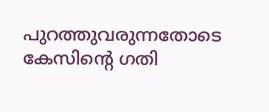പുറത്തുവരുന്നതോടെ കേസിന്റെ ഗതി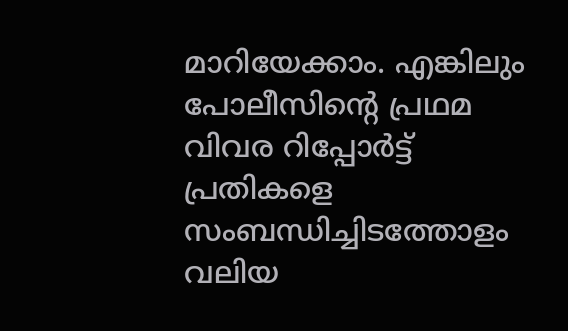മാറിയേക്കാം. എങ്കിലും പോലീസിന്റെ പ്രഥമ വിവര റിപ്പോര്‍ട്ട് പ്രതികളെ സംബന്ധിച്ചിടത്തോളം വലിയ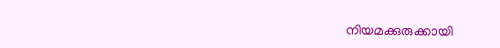നിയമക്കുരുക്കായി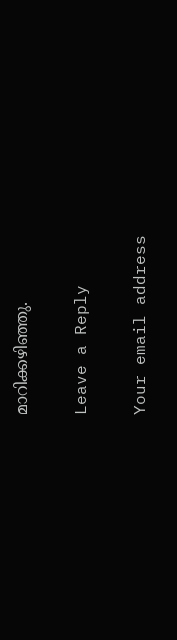മാറിക്കഴിഞ്ഞു.

Leave a Reply

Your email address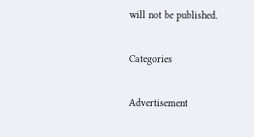will not be published.

Categories

Advertisement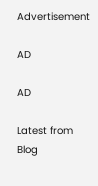Advertisement

AD

AD

Latest from Blog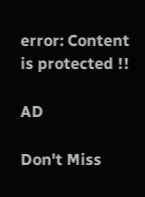error: Content is protected !!

AD

Don't Miss